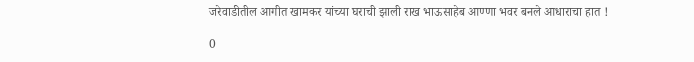जरेवाडीतील आगीत खामकर यांच्या घराची झाली राख भाऊसाहेब आण्णा भवर बनले आधाराचा हात !

0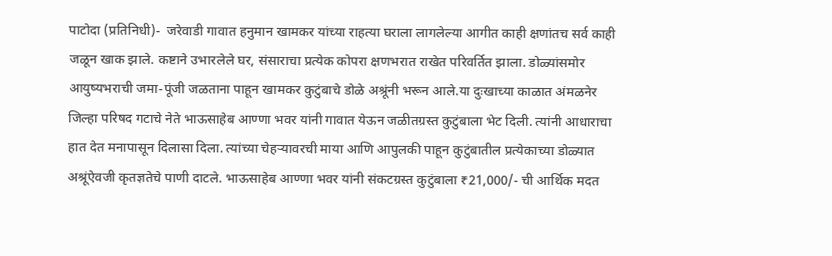पाटोदा (प्रतिनिधी)-  जरेवाडी गावात हनुमान खामकर यांच्या राहत्या घराला लागलेल्या आगीत काही क्षणांतच सर्व काही जळून खाक झाले. कष्टाने उभारलेले घर, संसाराचा प्रत्येक कोपरा क्षणभरात राखेत परिवर्तित झाला. डोळ्यांसमोर आयुष्यभराची जमा-पूंजी जळताना पाहून खामकर कुटुंबाचे डोळे अश्रूंनी भरून आले.या दुःखाच्या काळात अंमळनेर जिल्हा परिषद गटाचे नेते भाऊसाहेब आण्णा भवर यांनी गावात येऊन जळीतग्रस्त कुटुंबाला भेट दिली. त्यांनी आधाराचा हात देत मनापासून दिलासा दिला. त्यांच्या चेहऱ्यावरची माया आणि आपुलकी पाहून कुटुंबातील प्रत्येकाच्या डोळ्यात अश्रूंऐवजी कृतज्ञतेचे पाणी दाटले. भाऊसाहेब आण्णा भवर यांनी संकटग्रस्त कुटुंबाला ₹21,000/- ची आर्थिक मदत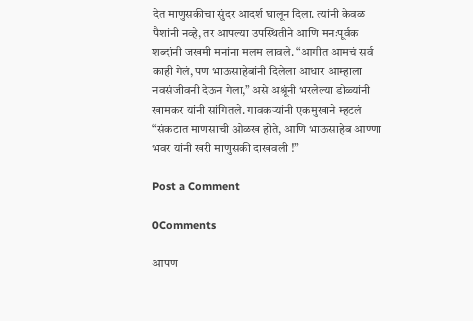देत माणुसकीचा सुंदर आदर्श घालून दिला. त्यांनी केवळ पैशांनी नव्हे, तर आपल्या उपस्थितीने आणि मनःपूर्वक शब्दांनी जखमी मनांना मलम लावले. “आगीत आमचं सर्व काही गेलं, पण भाऊसाहेबांनी दिलेला आधार आम्हाला नवसंजीवनी देऊन गेला,” असे अश्रूंनी भरलेल्या डोळ्यांनी खामकर यांनी सांगितले. गावकऱ्यांनी एकमुखाने म्हटलं “संकटात माणसाची ओळख होते, आणि भाऊसाहेब आण्णा भवर यांनी खरी माणुसकी दाखवली !”

Post a Comment

0Comments

आपण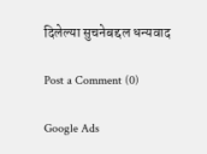दिलेल्या सुचनेबद्दल धन्यवाद

Post a Comment (0)

Google Ads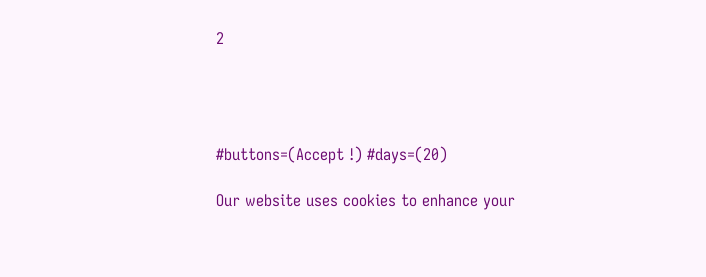2




#buttons=(Accept !) #days=(20)

Our website uses cookies to enhance your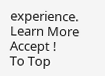experience. Learn More
Accept !
To Top